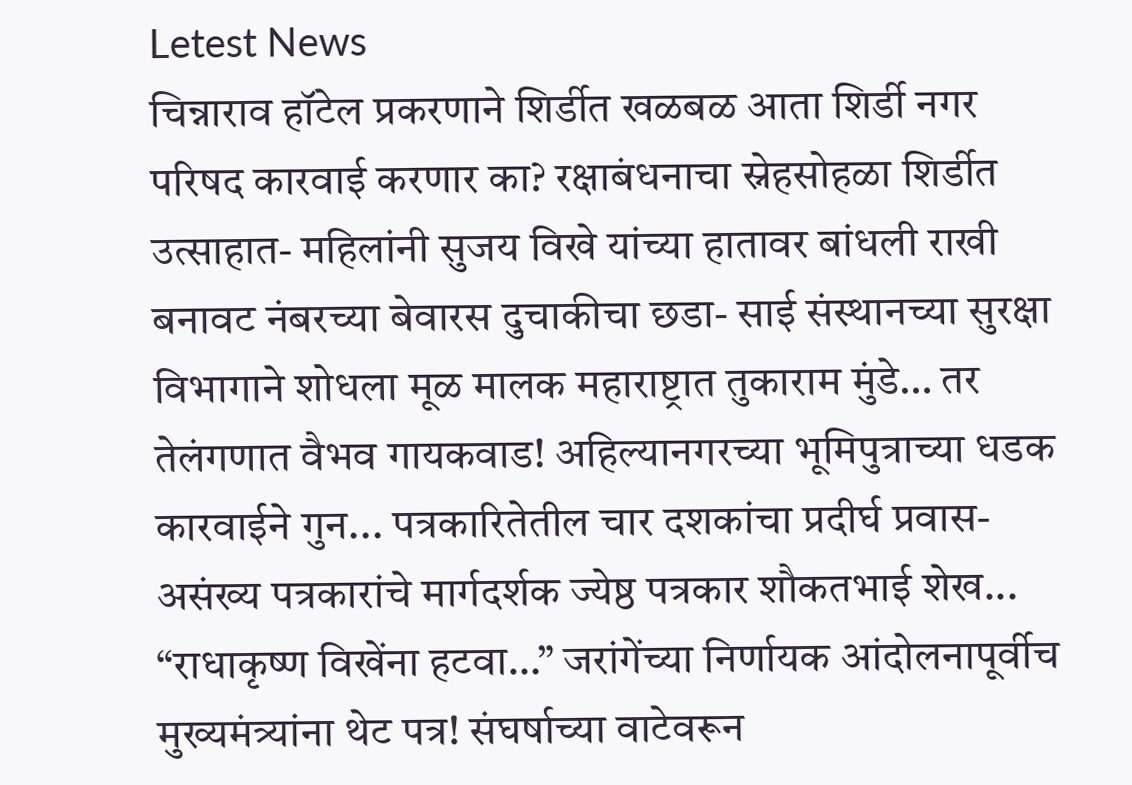Letest News
चिन्नाराव हॉटेल प्रकरणाने शिर्डीत खळबळ आता शिर्डी नगर परिषद कारवाई करणार का? रक्षाबंधनाचा स्नेहसोहळा शिर्डीत उत्साहात- महिलांनी सुजय विखे यांच्या हातावर बांधली राखी बनावट नंबरच्या बेवारस दुचाकीचा छडा- साई संस्थानच्या सुरक्षा विभागाने शोधला मूळ मालक महाराष्ट्रात तुकाराम मुंडे… तर तेलंगणात वैभव गायकवाड! अहिल्यानगरच्या भूमिपुत्राच्या धडक कारवाईने गुन... पत्रकारितेतील चार दशकांचा प्रदीर्घ प्रवास- असंख्य पत्रकारांचे मार्गदर्शक ज्येष्ठ पत्रकार शौकतभाई शेख... “राधाकृष्ण विखेंना हटवा…” जरांगेंच्या निर्णायक आंदोलनापूर्वीच मुख्यमंत्र्यांना थेट पत्र! संघर्षाच्या वाटेवरून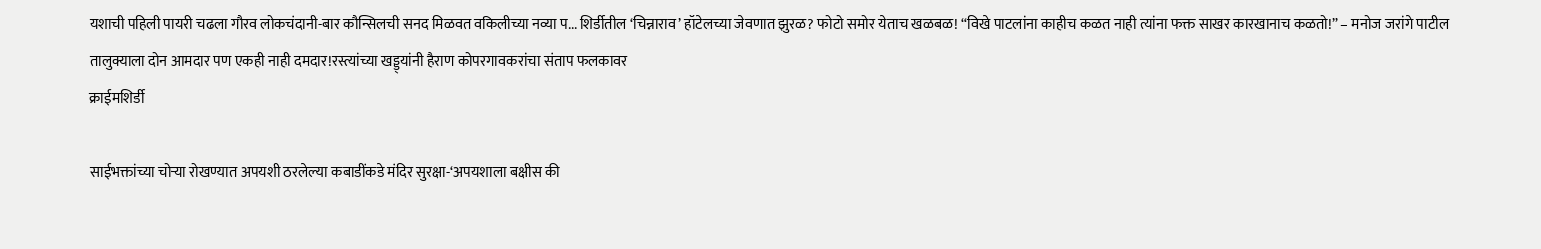यशाची पहिली पायरी चढला गौरव लोकचंदानी-बार कौन्सिलची सनद मिळवत वकिलीच्या नव्या प... शिर्डीतील ‘चिन्नाराव’ हॉटेलच्या जेवणात झुरळ? फोटो समोर येताच खळबळ! “विखे पाटलांना काहीच कळत नाही त्यांना फक्त साखर कारखानाच कळतो!” – मनोज जरांगे पाटील तालुक्याला दोन आमदार पण एकही नाही दमदार!रस्त्यांच्या खड्ड्यांनी हैराण कोपरगावकरांचा संताप फलकावर
क्राईमशिर्डी

साईभक्तांच्या चोऱ्या रोखण्यात अपयशी ठरलेल्या कबाडींकडे मंदिर सुरक्षा-‘अपयशाला बक्षीस की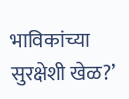भाविकांच्या सुरक्षेशी खेळ?’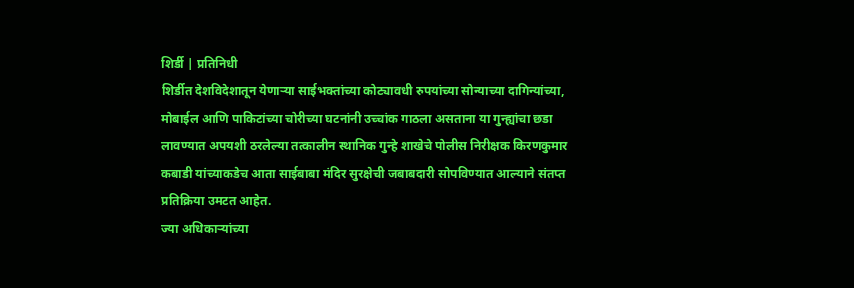शिर्डी | प्रतिनिधी
शिर्डीत देशविदेशातून येणार्‍या साईभक्तांच्या कोट्यावधी रुपयांच्या सोन्याच्या दागिन्यांच्या, मोबाईल आणि पाकिटांच्या चोरीच्या घटनांनी उच्चांक गाठला असताना या गुन्ह्यांचा छडा लावण्यात अपयशी ठरलेल्या तत्कालीन स्थानिक गुन्हे शाखेचे पोलीस निरीक्षक किरणकुमार कबाडी यांच्याकडेच आता साईबाबा मंदिर सुरक्षेची जबाबदारी सोपविण्यात आल्याने संतप्त प्रतिक्रिया उमटत आहेत.
ज्या अधिकाऱ्यांच्या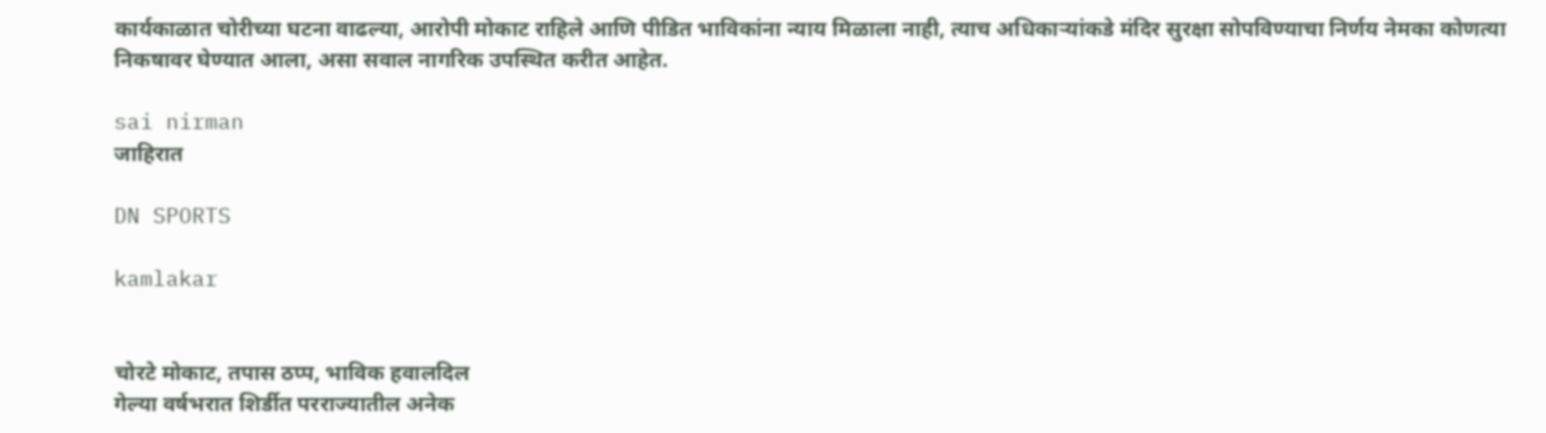कार्यकाळात चोरीच्या घटना वाढल्या, आरोपी मोकाट राहिले आणि पीडित भाविकांना न्याय मिळाला नाही, त्याच अधिकाऱ्यांकडे मंदिर सुरक्षा सोपविण्याचा निर्णय नेमका कोणत्या निकषावर घेण्यात आला, असा सवाल नागरिक उपस्थित करीत आहेत.

sai nirman
जाहिरात

DN SPORTS

kamlakar


चोरटे मोकाट, तपास ठप्प, भाविक हवालदिल
गेल्या वर्षभरात शिर्डीत परराज्यातील अनेक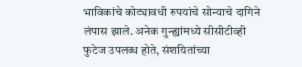भाविकांचे कोट्यावधी रुपयांचे सोन्याचे दागिने लंपास झाले. अनेक गुन्ह्यांमध्ये सीसीटीव्ही फुटेज उपलब्ध होते, संशयितांच्या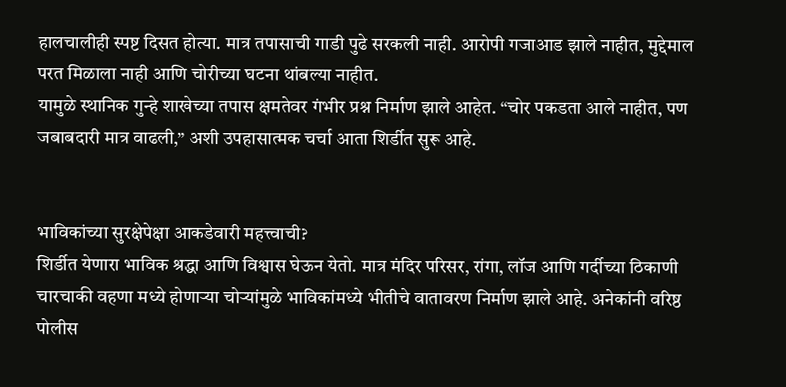हालचालीही स्पष्ट दिसत होत्या. मात्र तपासाची गाडी पुढे सरकली नाही. आरोपी गजाआड झाले नाहीत, मुद्देमाल परत मिळाला नाही आणि चोरीच्या घटना थांबल्या नाहीत.
यामुळे स्थानिक गुन्हे शाखेच्या तपास क्षमतेवर गंभीर प्रश्न निर्माण झाले आहेत. “चोर पकडता आले नाहीत, पण जबाबदारी मात्र वाढली,” अशी उपहासात्मक चर्चा आता शिर्डीत सुरू आहे.


भाविकांच्या सुरक्षेपेक्षा आकडेवारी महत्त्वाची?
शिर्डीत येणारा भाविक श्रद्धा आणि विश्वास घेऊन येतो. मात्र मंदिर परिसर, रांगा, लॉज आणि गर्दीच्या ठिकाणी चारचाकी वहणा मध्ये होणाऱ्या चोऱ्यांमुळे भाविकांमध्ये भीतीचे वातावरण निर्माण झाले आहे. अनेकांनी वरिष्ठ पोलीस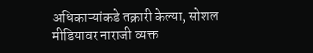अधिकाऱ्यांकडे तक्रारी केल्या, सोशल मीडियावर नाराजी व्यक्त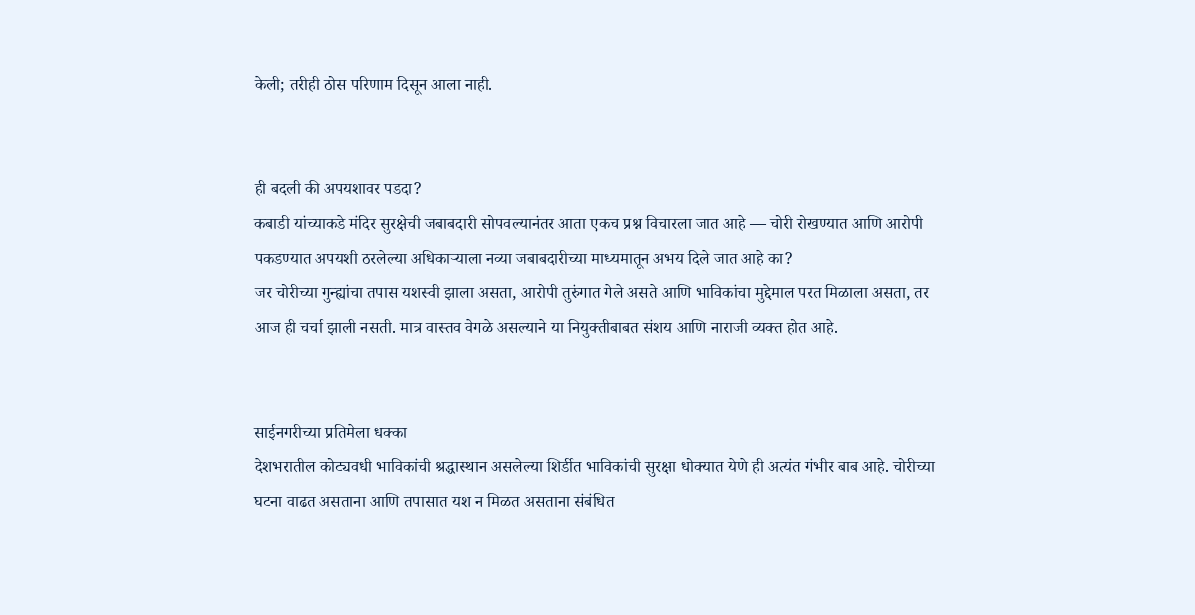केली; तरीही ठोस परिणाम दिसून आला नाही.


ही बदली की अपयशावर पडदा?
कबाडी यांच्याकडे मंदिर सुरक्षेची जबाबदारी सोपवल्यानंतर आता एकच प्रश्न विचारला जात आहे — चोरी रोखण्यात आणि आरोपी पकडण्यात अपयशी ठरलेल्या अधिकाऱ्याला नव्या जबाबदारीच्या माध्यमातून अभय दिले जात आहे का?
जर चोरीच्या गुन्ह्यांचा तपास यशस्वी झाला असता, आरोपी तुरुंगात गेले असते आणि भाविकांचा मुद्देमाल परत मिळाला असता, तर आज ही चर्चा झाली नसती. मात्र वास्तव वेगळे असल्याने या नियुक्तीबाबत संशय आणि नाराजी व्यक्त होत आहे.


साईनगरीच्या प्रतिमेला धक्का
देशभरातील कोट्यवधी भाविकांची श्रद्धास्थान असलेल्या शिर्डीत भाविकांची सुरक्षा धोक्यात येणे ही अत्यंत गंभीर बाब आहे. चोरीच्या घटना वाढत असताना आणि तपासात यश न मिळत असताना संबंधित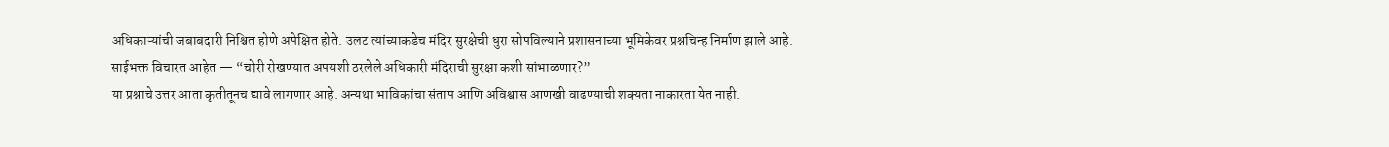अधिकाऱ्यांची जबाबदारी निश्चित होणे अपेक्षित होते. उलट त्यांच्याकडेच मंदिर सुरक्षेची धुरा सोपविल्याने प्रशासनाच्या भूमिकेवर प्रश्नचिन्ह निर्माण झाले आहे.
साईभक्त विचारत आहेत — “चोरी रोखण्यात अपयशी ठरलेले अधिकारी मंदिराची सुरक्षा कशी सांभाळणार?”
या प्रश्नाचे उत्तर आता कृतीतूनच द्यावे लागणार आहे. अन्यथा भाविकांचा संताप आणि अविश्वास आणखी वाढण्याची शक्यता नाकारता येत नाही.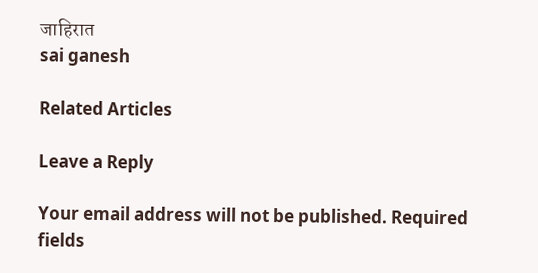जाहिरात
sai ganesh

Related Articles

Leave a Reply

Your email address will not be published. Required fields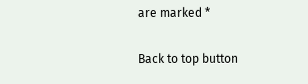are marked *

Back to top button